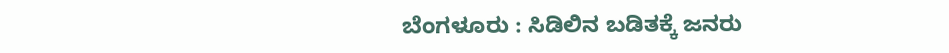ಬೆಂಗಳೂರು : ಸಿಡಿಲಿನ ಬಡಿತಕ್ಕೆ ಜನರು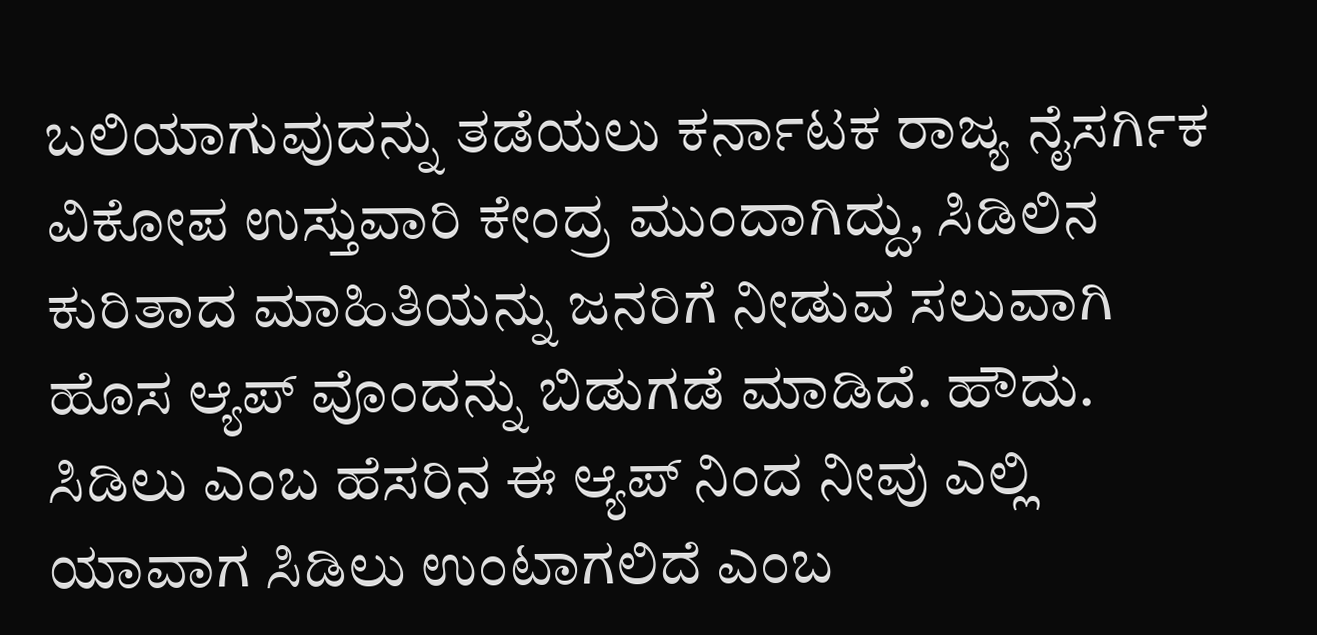ಬಲಿಯಾಗುವುದನ್ನು ತಡೆಯಲು ಕರ್ನಾಟಕ ರಾಜ್ಯ ನೈಸರ್ಗಿಕ ವಿಕೋಪ ಉಸ್ತುವಾರಿ ಕೇಂದ್ರ ಮುಂದಾಗಿದ್ದು, ಸಿಡಿಲಿನ ಕುರಿತಾದ ಮಾಹಿತಿಯನ್ನು ಜನರಿಗೆ ನೀಡುವ ಸಲುವಾಗಿ ಹೊಸ ಆ್ಯಪ್ ವೊಂದನ್ನು ಬಿಡುಗಡೆ ಮಾಡಿದೆ. ಹೌದು. ಸಿಡಿಲು ಎಂಬ ಹೆಸರಿನ ಈ ಆ್ಯಪ್ ನಿಂದ ನೀವು ಎಲ್ಲಿ ಯಾವಾಗ ಸಿಡಿಲು ಉಂಟಾಗಲಿದೆ ಎಂಬ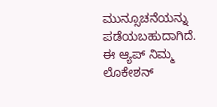ಮುನ್ಸೂಚನೆಯನ್ನು ಪಡೆಯಬಹುದಾಗಿದೆ. ಈ ಆ್ಯಪ್ ನಿಮ್ಮ ಲೊಕೇಶನ್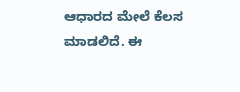ಆಧಾರದ ಮೇಲೆ ಕೆಲಸ ಮಾಡಲಿದೆ. ಈ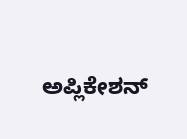ಅಪ್ಲಿಕೇಶನ್